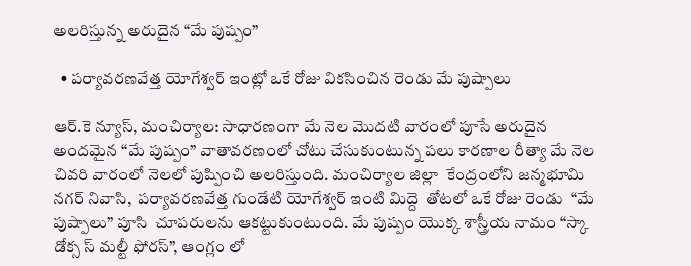అలరిస్తున్న అరుదైన “మే పుష్పం”

  • పర్యావరణవేత్త యోగేశ్వర్ ఇంట్లో ఒకే రోజు వికసించిన రెండు మే పుష్పాలు

ఆర్.కె న్యూస్, మంచిర్యాల: సాధారణంగా మే నెల మొదటి వారంలో పూసే అరుదైన అందమైన “మే పుష్పం” వాతావరణంలో చోటు చేసుకుంటున్న పలు కారణాల రీత్యా మే నెల చివరి వారంలో నెలలో పుష్పించి అలరిస్తుంది. మంచిర్యాల జిల్లా  కేంద్రంలోని జన్మభూమి నగర్ నివాసి,  పర్యావరణవేత్త గుండేటి యోగేశ్వర్ ఇంటి మిద్దె  తోటలో ఒకే రోజు రెండు  “మే పుష్పాలు” పూసి  చూపరులను ఆకట్టుకుంటుంది. మే పుష్పం యొక్క శాస్త్రీయ నామం “స్కా డోక్స స్ మల్టీ ఫోరస్”, ఆంగ్లం లో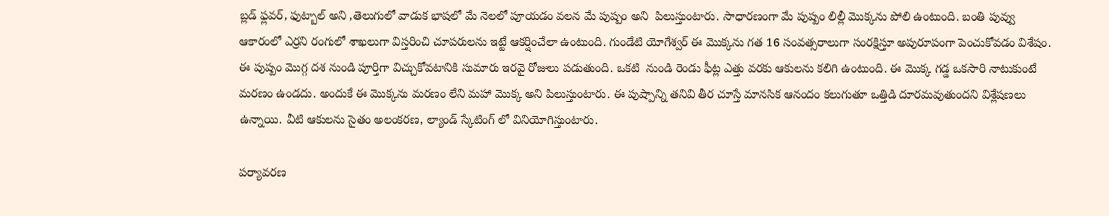బ్లడ్ ఫ్లవర్, ఫుట్బాల్ అని ,తెలుగులో వాడుక భాషలో మే నెలలో పూయడం వలన మే పుష్పం అని  పిలుస్తుంటారు. సాధారణంగా మే పుష్పం లిల్లీ మొక్కను పోలి ఉంటుంది. బంతి పువ్వు ఆకారంలో ఎర్రని రంగులో శాఖలుగా విస్తరించి చూపరులను ఇట్టే ఆకర్షించేలా ఉంటుంది. గుండేటి యోగేశ్వర్ ఈ మొక్కను గత 16 సంవత్సరాలుగా సంరక్షిస్తూ అపురూపంగా పెంచుకోవడం విశేషం. ఈ పుష్పం మొగ్గ దశ నుండి పూర్తిగా విచ్చుకోవటానికి సుమారు ఇరవై రోజులు పడుతుంది. ఒకటి  నుండి రెండు ఫీట్ల ఎత్తు వరకు ఆకులను కలిగి ఉంటుంది. ఈ మొక్క గడ్డ ఒకసారి నాటుకుంటే మరణం ఉండదు. అందుకే ఈ మొక్కను మరణం లేని మహా మొక్క అని పిలుస్తుంటారు. ఈ పుష్పాన్ని తనివి తీర చూస్తే మానసిక ఆనందం కలుగుతూ ఒత్తిడి దూరమవుతుందని విశ్లేషణలు ఉన్నాయి. వీటి ఆకులను సైతం అలంకరణ, ల్యాండ్ స్కేటింగ్ లో వినియోగిస్తుంటారు.

పర్యావరణ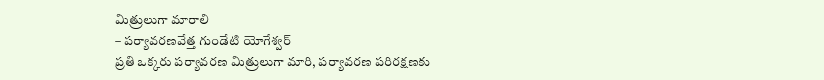మిత్రులుగా మారాలి
– పర్యావరణవేత్త గుండేటి యోగేశ్వర్
ప్రతి ఒక్కరు పర్యావరణ మిత్రులుగా మారి, పర్యావరణ పరిరక్షణకు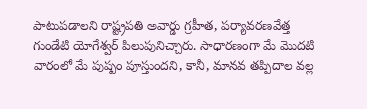పాటుపడాలని రాష్ట్రపతి అవార్డు గ్రహీత, పర్యావరణవేత్త గుండేటి యోగేశ్వర్ పిలుపునిచ్చారు. సాధారణంగా మే మొదటి వారంలో మే పుష్పం పూస్తుందని, కానీ, మానవ తప్పిదాల వల్ల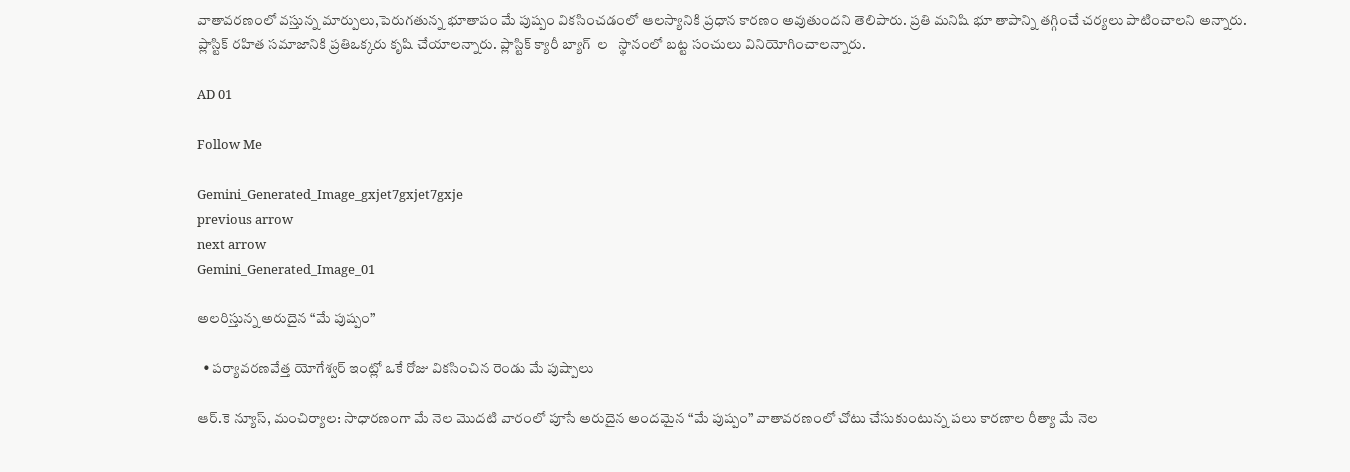వాతావరణంలో వస్తున్న మార్పులు,పెరుగతున్న భూతాపం మే పుష్పం వికసించడంలో ఆలస్యానికి ప్రధాన కారణం అవుతుందని తెలిపారు. ప్రతి మనిషి భూ తాపాన్ని తగ్గించే చర్యలు పాటించాలని అన్నారు. ప్లాస్టిక్ రహిత సమాజానికి ప్రతిఒక్కరు కృషి చేయాలన్నారు. ప్లాస్టిక్ క్యారీ బ్యాగ్  ల   స్థానంలో బట్ట సంచులు వినియోగించాలన్నారు.

AD 01

Follow Me

Gemini_Generated_Image_gxjet7gxjet7gxje
previous arrow
next arrow
Gemini_Generated_Image_01

అలరిస్తున్న అరుదైన “మే పుష్పం”

  • పర్యావరణవేత్త యోగేశ్వర్ ఇంట్లో ఒకే రోజు వికసించిన రెండు మే పుష్పాలు

ఆర్.కె న్యూస్, మంచిర్యాల: సాధారణంగా మే నెల మొదటి వారంలో పూసే అరుదైన అందమైన “మే పుష్పం” వాతావరణంలో చోటు చేసుకుంటున్న పలు కారణాల రీత్యా మే నెల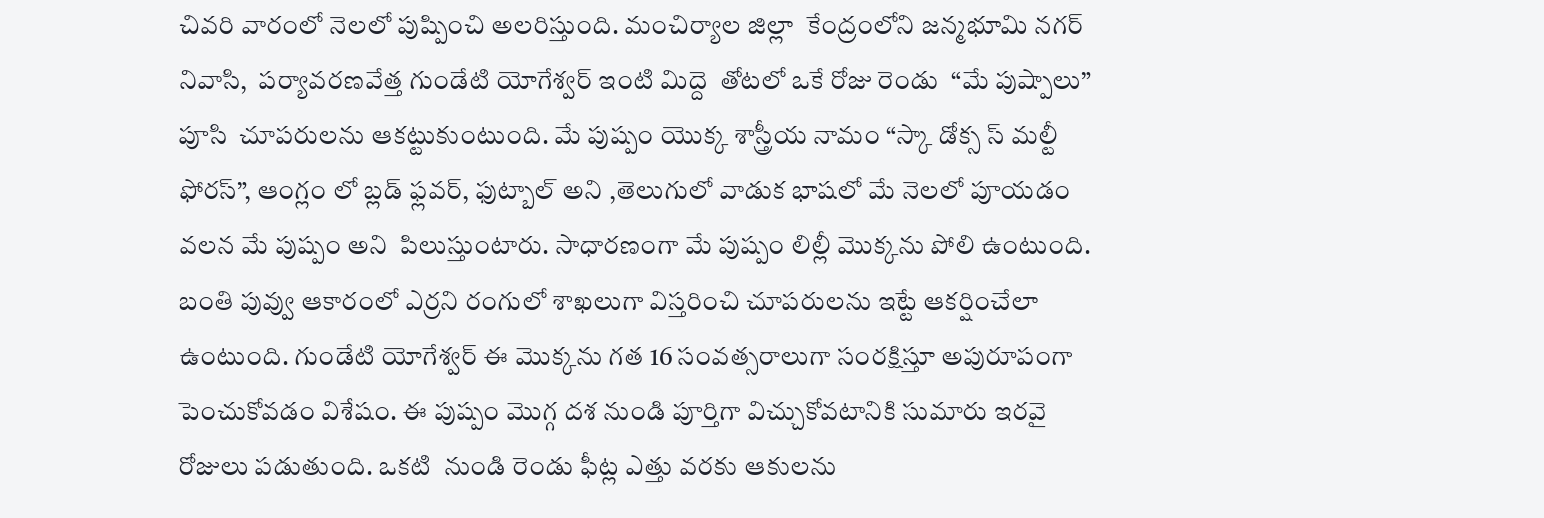చివరి వారంలో నెలలో పుష్పించి అలరిస్తుంది. మంచిర్యాల జిల్లా  కేంద్రంలోని జన్మభూమి నగర్ నివాసి,  పర్యావరణవేత్త గుండేటి యోగేశ్వర్ ఇంటి మిద్దె  తోటలో ఒకే రోజు రెండు  “మే పుష్పాలు” పూసి  చూపరులను ఆకట్టుకుంటుంది. మే పుష్పం యొక్క శాస్త్రీయ నామం “స్కా డోక్స స్ మల్టీ ఫోరస్”, ఆంగ్లం లో బ్లడ్ ఫ్లవర్, ఫుట్బాల్ అని ,తెలుగులో వాడుక భాషలో మే నెలలో పూయడం వలన మే పుష్పం అని  పిలుస్తుంటారు. సాధారణంగా మే పుష్పం లిల్లీ మొక్కను పోలి ఉంటుంది. బంతి పువ్వు ఆకారంలో ఎర్రని రంగులో శాఖలుగా విస్తరించి చూపరులను ఇట్టే ఆకర్షించేలా ఉంటుంది. గుండేటి యోగేశ్వర్ ఈ మొక్కను గత 16 సంవత్సరాలుగా సంరక్షిస్తూ అపురూపంగా పెంచుకోవడం విశేషం. ఈ పుష్పం మొగ్గ దశ నుండి పూర్తిగా విచ్చుకోవటానికి సుమారు ఇరవై రోజులు పడుతుంది. ఒకటి  నుండి రెండు ఫీట్ల ఎత్తు వరకు ఆకులను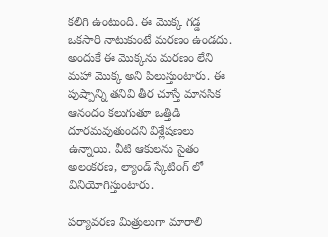కలిగి ఉంటుంది. ఈ మొక్క గడ్డ ఒకసారి నాటుకుంటే మరణం ఉండదు. అందుకే ఈ మొక్కను మరణం లేని మహా మొక్క అని పిలుస్తుంటారు. ఈ పుష్పాన్ని తనివి తీర చూస్తే మానసిక ఆనందం కలుగుతూ ఒత్తిడి దూరమవుతుందని విశ్లేషణలు ఉన్నాయి. వీటి ఆకులను సైతం అలంకరణ, ల్యాండ్ స్కేటింగ్ లో వినియోగిస్తుంటారు.

పర్యావరణ మిత్రులుగా మారాలి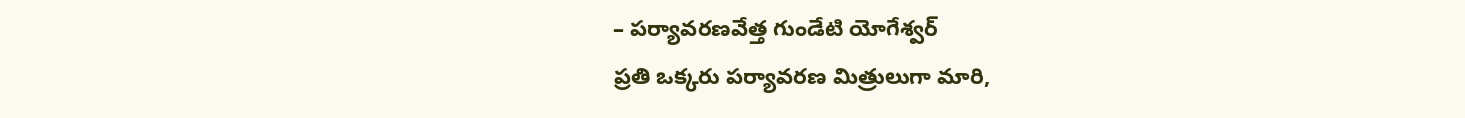– పర్యావరణవేత్త గుండేటి యోగేశ్వర్
ప్రతి ఒక్కరు పర్యావరణ మిత్రులుగా మారి,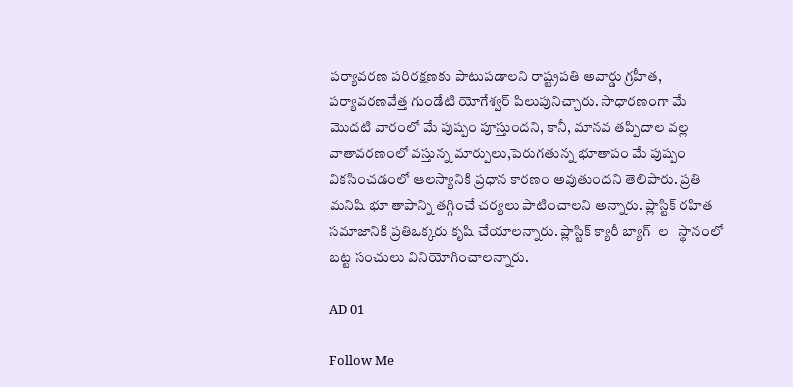పర్యావరణ పరిరక్షణకు పాటుపడాలని రాష్ట్రపతి అవార్డు గ్రహీత, పర్యావరణవేత్త గుండేటి యోగేశ్వర్ పిలుపునిచ్చారు. సాధారణంగా మే మొదటి వారంలో మే పుష్పం పూస్తుందని, కానీ, మానవ తప్పిదాల వల్ల వాతావరణంలో వస్తున్న మార్పులు,పెరుగతున్న భూతాపం మే పుష్పం వికసించడంలో ఆలస్యానికి ప్రధాన కారణం అవుతుందని తెలిపారు. ప్రతి మనిషి భూ తాపాన్ని తగ్గించే చర్యలు పాటించాలని అన్నారు. ప్లాస్టిక్ రహిత సమాజానికి ప్రతిఒక్కరు కృషి చేయాలన్నారు. ప్లాస్టిక్ క్యారీ బ్యాగ్  ల   స్థానంలో బట్ట సంచులు వినియోగించాలన్నారు.

AD 01

Follow Me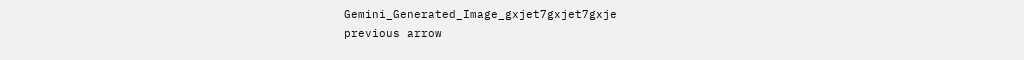Gemini_Generated_Image_gxjet7gxjet7gxje
previous arrow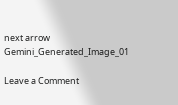next arrow
Gemini_Generated_Image_01

Leave a Comment